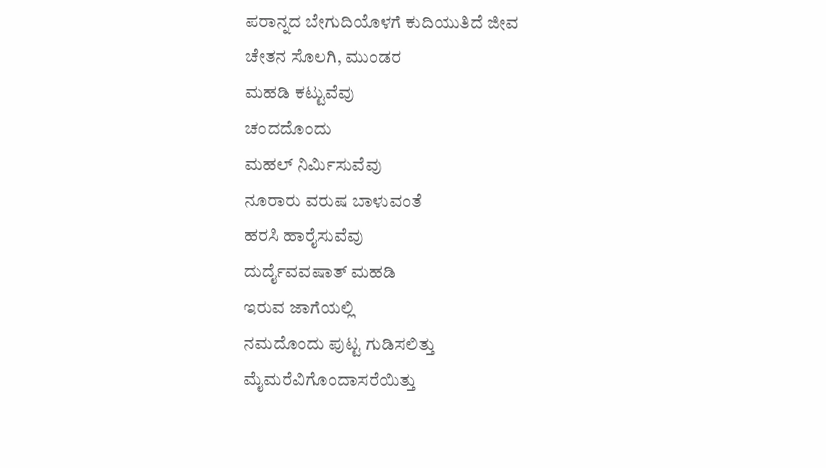ಪರಾನ್ನದ ಬೇಗುದಿಯೊಳಗೆ ಕುದಿಯುತಿದೆ ಜೀವ
ಚೇತನ ಸೊಲಗಿ, ಮುಂಡರ
ಮಹಡಿ ಕಟ್ಟುವೆವು
ಚಂದದೊಂದು
ಮಹಲ್ ನಿರ್ಮಿಸುವೆವು
ನೂರಾರು ವರುಷ ಬಾಳುವಂತೆ
ಹರಸಿ ಹಾರೈಸುವೆವು
ದುರ್ದೈವವಷಾತ್ ಮಹಡಿ
ಇರುವ ಜಾಗೆಯಲ್ಲಿ
ನಮದೊಂದು ಪುಟ್ಟ ಗುಡಿಸಲಿತ್ತು
ಮೈಮರೆವಿಗೊಂದಾಸರೆಯಿತ್ತು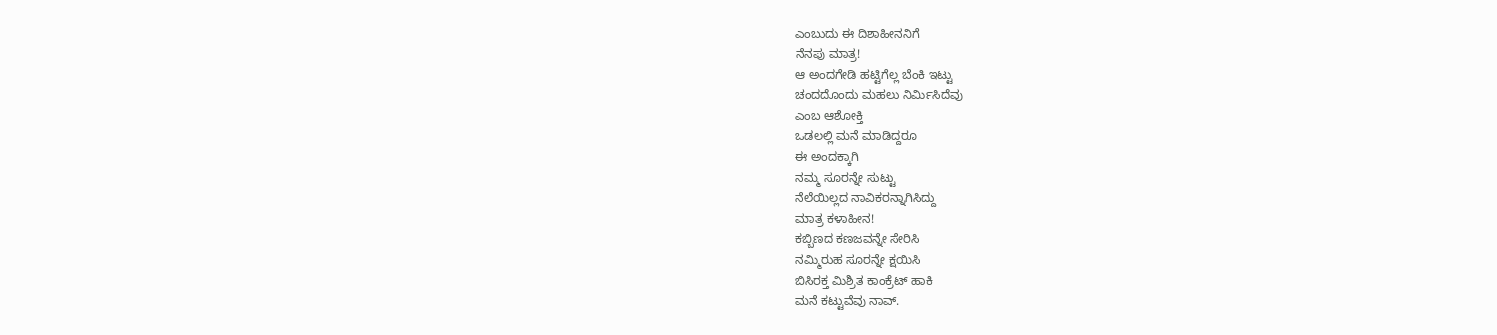ಎಂಬುದು ಈ ದಿಶಾಹೀನನಿಗೆ
ನೆನಪು ಮಾತ್ರ!
ಆ ಅಂದಗೇಡಿ ಹಟ್ಟಿಗೆಲ್ಲ ಬೆಂಕಿ ಇಟ್ಟು
ಚಂದದೊಂದು ಮಹಲು ನಿರ್ಮಿಸಿದೆವು
ಎಂಬ ಆಶೋಕ್ತಿ
ಒಡಲಲ್ಲಿ ಮನೆ ಮಾಡಿದ್ದರೂ
ಈ ಅಂದಕ್ಕಾಗಿ
ನಮ್ಮ ಸೂರನ್ನೇ ಸುಟ್ಟು
ನೆಲೆಯಿಲ್ಲದ ನಾವಿಕರನ್ನಾಗಿಸಿದ್ದು
ಮಾತ್ರ ಕಳಾಹೀನ!
ಕಬ್ಬಿಣದ ಕಣಜವನ್ನೇ ಸೇರಿಸಿ
ನಮ್ಮಿರುಹ ಸೂರನ್ನೇ ಕ್ಷಯಿಸಿ
ಬಿಸಿರಕ್ತ ಮಿಶ್ರಿತ ಕಾಂಕ್ರೆಟ್ ಹಾಕಿ
ಮನೆ ಕಟ್ಟುವೆವು ನಾವ್.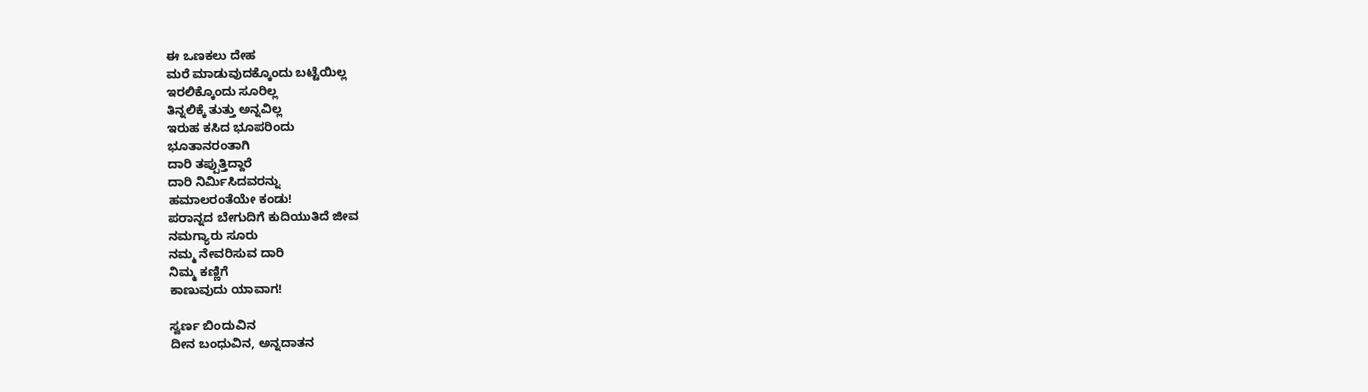ಈ ಒಣಕಲು ದೇಹ
ಮರೆ ಮಾಡುವುದಕ್ಕೊಂದು ಬಟ್ಟೆಯಿಲ್ಲ
ಇರಲಿಕ್ಕೊಂದು ಸೂರಿಲ್ಲ
ತಿನ್ನಲಿಕ್ಕೆ ತುತ್ತು ಅನ್ನವಿಲ್ಲ
ಇರುಹ ಕಸಿದ ಭೂಪರಿಂದು
ಭೂತಾನರಂತಾಗಿ
ದಾರಿ ತಪ್ಪುತ್ತಿದ್ದಾರೆ
ದಾರಿ ನಿರ್ಮಿಸಿದವರನ್ನು
ಹಮಾಲರಂತೆಯೇ ಕಂಡು!
ಪರಾನ್ನದ ಬೇಗುದಿಗೆ ಕುದಿಯುತಿದೆ ಜೀವ
ನಮಗ್ಯಾರು ಸೂರು
ನಮ್ಮ ನೇವರಿಸುವ ದಾರಿ
ನಿಮ್ಮ ಕಣ್ಣಿಗೆ
ಕಾಣುವುದು ಯಾವಾಗ!

ಸ್ವರ್ಣ ಬಿಂದುವಿನ
ದೀನ ಬಂಧುವಿನ, ಅನ್ನದಾತನ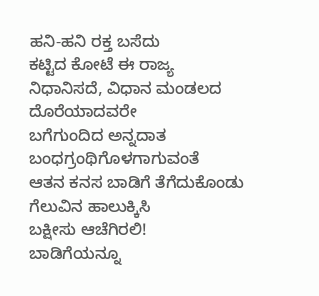ಹನಿ-ಹನಿ ರಕ್ತ ಬಸೆದು
ಕಟ್ಟಿದ ಕೋಟೆ ಈ ರಾಜ್ಯ
ನಿಧಾನಿಸದೆ, ವಿಧಾನ ಮಂಡಲದ
ದೊರೆಯಾದವರೇ
ಬಗೆಗುಂದಿದ ಅನ್ನದಾತ
ಬಂಧಗ್ರಂಥಿಗೊಳಗಾಗುವಂತೆ
ಆತನ ಕನಸ ಬಾಡಿಗೆ ತೆಗೆದುಕೊಂಡು
ಗೆಲುವಿನ ಹಾಲುಕ್ಕಿಸಿ
ಬಕ್ಷೀಸು ಆಚೆಗಿರಲಿ!
ಬಾಡಿಗೆಯನ್ನೂ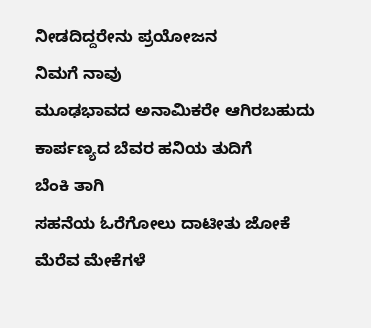ನೀಡದಿದ್ದರೇನು ಪ್ರಯೋಜನ
ನಿಮಗೆ ನಾವು
ಮೂಢಭಾವದ ಅನಾಮಿಕರೇ ಆಗಿರಬಹುದು
ಕಾರ್ಪಣ್ಯದ ಬೆವರ ಹನಿಯ ತುದಿಗೆ
ಬೆಂಕಿ ತಾಗಿ
ಸಹನೆಯ ಓರೆಗೋಲು ದಾಟೀತು ಜೋಕೆ
ಮೆರೆವ ಮೇಕೆಗಳೆ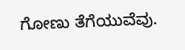ಗೋಣು ತೆಗೆಯುವೆವು.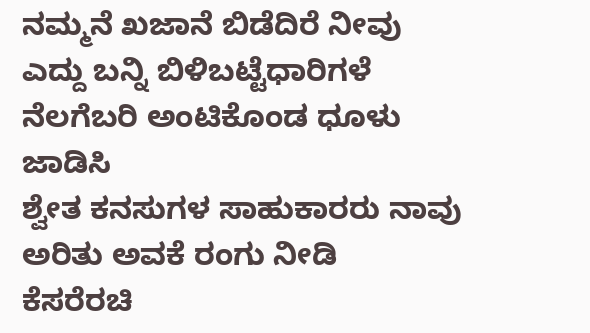ನಮ್ಮನೆ ಖಜಾನೆ ಬಿಡೆದಿರೆ ನೀವು
ಎದ್ದು ಬನ್ನಿ ಬಿಳಿಬಟ್ಟೆಧಾರಿಗಳೆ
ನೆಲಗೆಬರಿ ಅಂಟಿಕೊಂಡ ಧೂಳು ಜಾಡಿಸಿ
ಶ್ವೇತ ಕನಸುಗಳ ಸಾಹುಕಾರರು ನಾವು
ಅರಿತು ಅವಕೆ ರಂಗು ನೀಡಿ
ಕೆಸರೆರಚಿ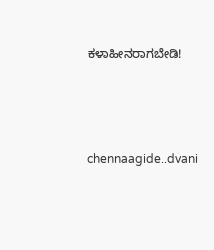ಕಳಾಹೀನರಾಗಬೇಡಿ!






chennaagide..dvani